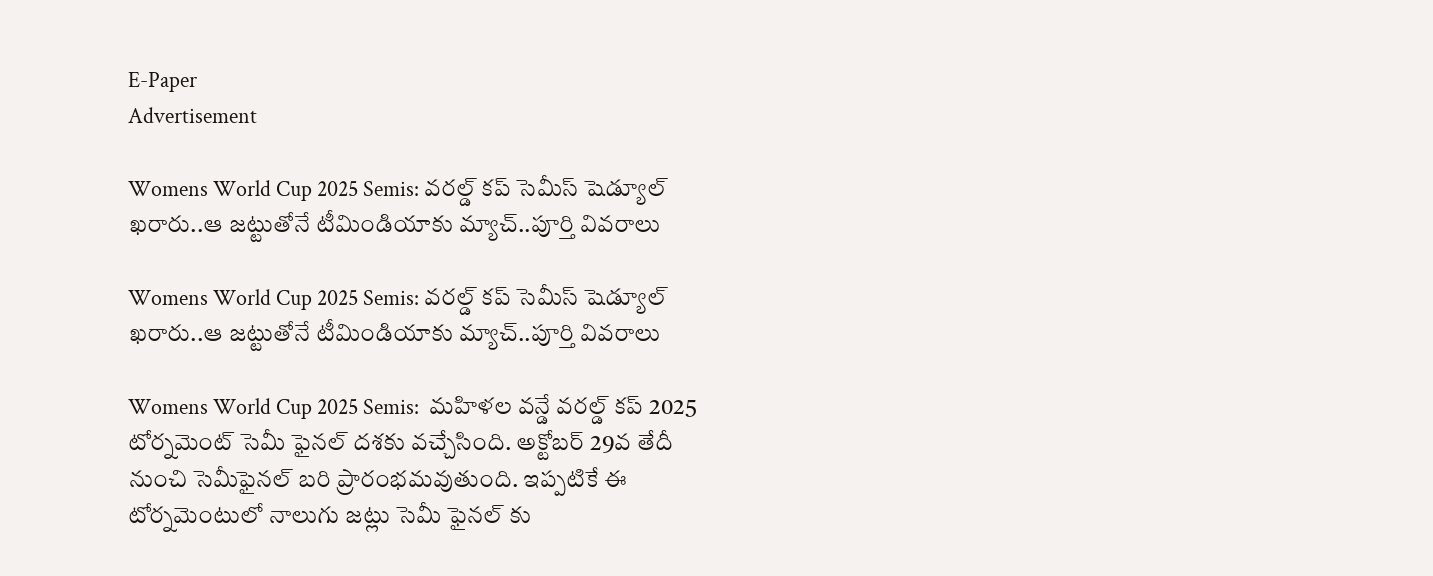E-Paper
Advertisement

Womens World Cup 2025 Semis: వ‌ర‌ల్డ్ క‌ప్ సెమీస్ షెడ్యూల్ ఖ‌రారు..ఆ జ‌ట్టుతోనే టీమిండియాకు మ్యాచ్‌..పూర్తి వివ‌రాలు

Womens World Cup 2025 Semis: వ‌ర‌ల్డ్ క‌ప్ సెమీస్ షెడ్యూల్ ఖ‌రారు..ఆ జ‌ట్టుతోనే టీమిండియాకు మ్యాచ్‌..పూర్తి వివ‌రాలు

Womens World Cup 2025 Semis:  మహిళల వన్డే వరల్డ్ కప్ 2025 టోర్నమెంట్ సెమీ ఫైనల్ దశకు వచ్చేసింది. అక్టోబర్ 29వ తేదీ నుంచి సెమీఫైనల్ బరి ప్రారంభమవుతుంది. ఇప్పటికే ఈ టోర్నమెంటులో నాలుగు జట్లు సెమీ ఫైనల్ కు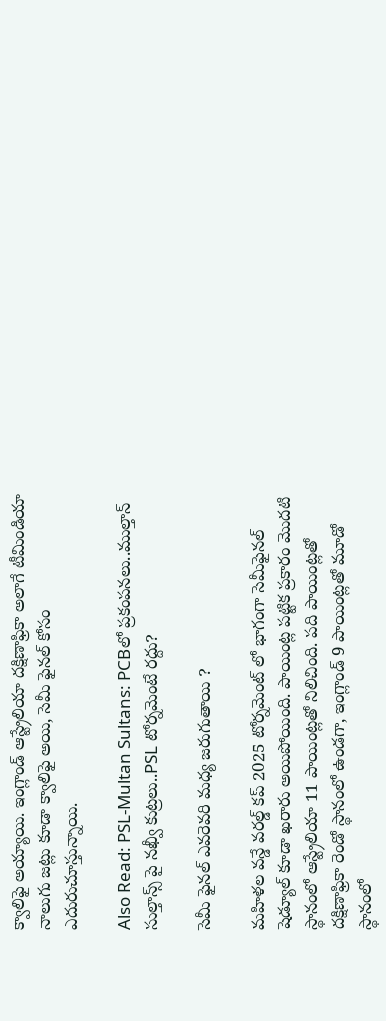క్వాలిఫై అయ్యాయి. ఇంగ్లాండ్ ఆస్ట్రేలియా దక్షిణాఫ్రికా అలాగే టీమిండియా నాలుగు జట్లు కూడా క్వాలిఫై అయి, సెమీ ఫైనల్ కోసం ఎదురుచూస్తున్నాయి.

Also Read: PSL-Multan Sultans: PCBలో ప్ర‌కంప‌న‌లు..ముల్తాన్ సుల్తాన్స్ పై నఖ్వీ కుట్ర‌లు..PSL టోర్న‌మెంటే ర‌ద్దు?

సెమీ ఫైనల్ ఎవరెవరి మధ్య జరుగుతాయి ?

మహిళల వన్డే వరల్డ్ కప్ 2025 టోర్నమెంట్ లో భాగంగా సెమీఫైనల్ షెడ్యూల్ కూడా ఖరారు అయిపోయింది. పాయింట్ల పట్టిక ప్రకారం మొదటి స్థానంలో ఆస్ట్రేలియా 11 పాయింట్ల‌తో నిలిచింది. పది పాయింట్లతో దక్షిణాఫ్రికా రెండో స్థానంలో ఉండగా, ఇంగ్లాండ్ 9 పాయింట్ల‌తో మూడో స్థానంలో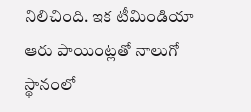నిలిచింది. ఇక టీమిండియా ఆరు పాయింట్లతో నాలుగో స్థానంలో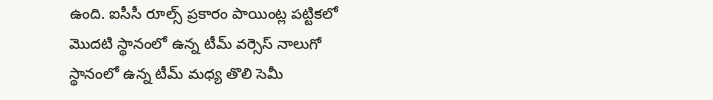ఉంది. ఐసీసీ రూల్స్ ప్రకారం పాయింట్ల పట్టికలో మొదటి స్థానంలో ఉన్న టీమ్ వర్సెస్ నాలుగో స్థానంలో ఉన్న టీమ్ మధ్య తొలి సెమీ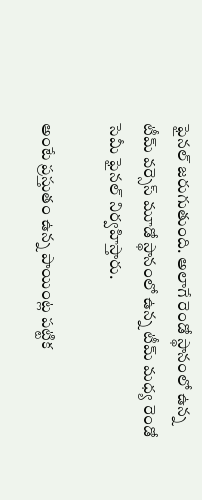ఫైనల్ జరుగుతుంది. అలాగే రెండో స్థానంలో ఉన్న టీమ్ వర్సెస్ మూడో స్థానంలో ఉన్న టీమ్ మధ్య రెండో సెమీ ఫైనల్ నిర్వహిస్తారు.

అంటే ప్రస్తుతం ఉన్న పాయింట్ల పట్టిక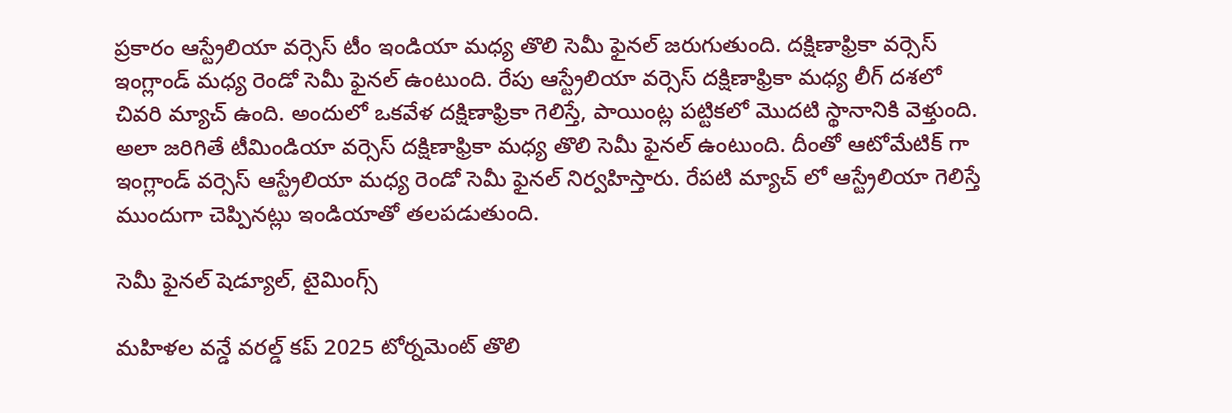ప్రకారం ఆస్ట్రేలియా వర్సెస్ టీం ఇండియా మధ్య తొలి సెమీ ఫైనల్ జరుగుతుంది. దక్షిణాఫ్రికా వర్సెస్ ఇంగ్లాండ్ మధ్య రెండో సెమీ ఫైనల్ ఉంటుంది. రేపు ఆస్ట్రేలియా వర్సెస్ దక్షిణాఫ్రికా మధ్య లీగ్ దశలో చివ‌రి మ్యాచ్ ఉంది. అందులో ఒకవేళ దక్షిణాఫ్రికా గెలిస్తే, పాయింట్ల పట్టికలో మొదటి స్థానానికి వెళ్తుంది. అలా జరిగితే టీమిండియా వర్సెస్ దక్షిణాఫ్రికా మధ్య తొలి సెమీ ఫైనల్ ఉంటుంది. దీంతో ఆటోమేటిక్ గా ఇంగ్లాండ్ వర్సెస్ ఆస్ట్రేలియా మధ్య రెండో సెమీ ఫైనల్ నిర్వహిస్తారు. రేపటి మ్యాచ్ లో ఆస్ట్రేలియా గెలిస్తే ముందుగా చెప్పినట్లు ఇండియాతో తలపడుతుంది.

సెమీ ఫైనల్ షెడ్యూల్, టైమింగ్స్

మహిళల వ‌న్డే వరల్డ్ కప్ 2025 టోర్నమెంట్ తొలి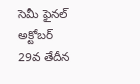సెమీ ఫైనల్ అక్టోబర్ 29వ తేదీన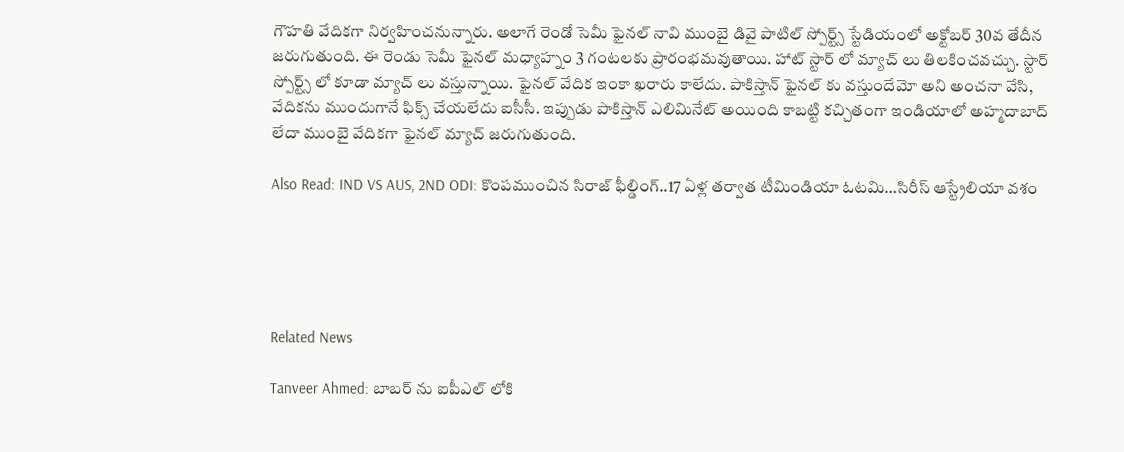గౌహతి వేదికగా నిర్వహించనున్నారు. అలాగే రెండో సెమీ ఫైనల్ నావి ముంబై డివై పాటిల్ స్పోర్ట్స్ స్టేడియంలో అక్టోబర్ 30వ తేదీన జరుగుతుంది. ఈ రెండు సెమీ ఫైనల్ మధ్యాహ్నం 3 గంటలకు ప్రారంభమవుతాయి. హాట్ స్టార్ లో మ్యాచ్ లు తిలకించవచ్చు. స్టార్ స్పోర్ట్స్ లో కూడా మ్యాచ్ లు వస్తున్నాయి. ఫైనల్ వేదిక ఇంకా ఖరారు కాలేదు. పాకిస్తాన్ ఫైనల్ కు వస్తుందేమో అని అంచనా వేసి, వేదికను ముందుగానే ఫిక్స్ చేయలేదు ఐసీసీ. ఇప్పుడు పాకిస్తాన్ ఎలిమినేట్ అయింది కాబట్టి కచ్చితంగా ఇండియాలో అహ్మదాబాద్ లేదా ముంబై వేదికగా ఫైనల్ మ్యాచ్ జరుగుతుంది.

Also Read: IND VS AUS, 2ND ODI: కొంప‌ముంచిన సిరాజ్ ఫీల్డింగ్..17 ఏళ్ల త‌ర్వాత టీమిండియా ఓట‌మి…సిరీస్ ఆస్ట్రేలియా వ‌శం





Related News

Tanveer Ahmed: బాబ‌ర్ ను ఐపీఎల్ లోకి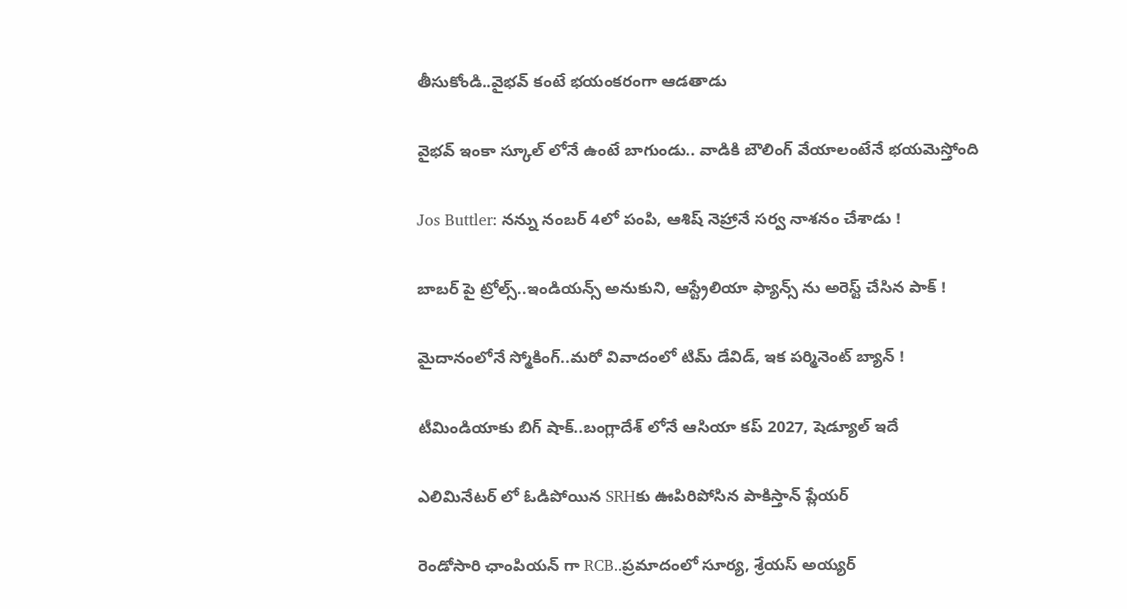తీసుకోండి..వైభ‌వ్ కంటే భ‌యంక‌రంగా ఆడ‌తాడు

వైభ‌వ్ ఇంకా స్కూల్ లోనే ఉంటే బాగుండు.. వాడికి బౌలింగ్ వేయాలంటేనే భ‌య‌మెస్తోంది

Jos Buttler: న‌న్ను నంబ‌ర్ 4లో పంపి, ఆశిష్ నెహ్రానే స‌ర్వ నాశ‌నం చేశాడు !

బాబ‌ర్ పై ట్రోల్స్‌..ఇండియ‌న్స్ అనుకుని, ఆస్ట్రేలియా ఫ్యాన్స్ ను అరెస్ట్ చేసిన పాక్ !

మైదానంలోనే స్మోకింగ్..మ‌రో వివాదంలో టిమ్ డేవిడ్, ఇక ప‌ర్మినెంట్ బ్యాన్ !

టీమిండియాకు బిగ్ షాక్‌..బంగ్లాదేశ్ లోనే ఆసియా కప్ 2027, షెడ్యూల్ ఇదే

ఎలిమినేట‌ర్ లో ఓడిపోయిన‌ SRHకు ఊపిరిపోసిన పాకిస్తాన్ ప్లేయ‌ర్

రెండోసారి ఛాంపియ‌న్ గా RCB..ప్ర‌మాదంలో సూర్య‌, శ్రేయ‌స్ అయ్య‌ర్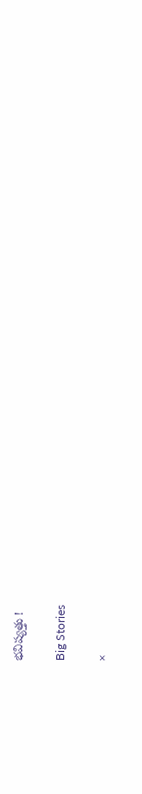భ‌విష్య‌త్తు !

Big Stories

×